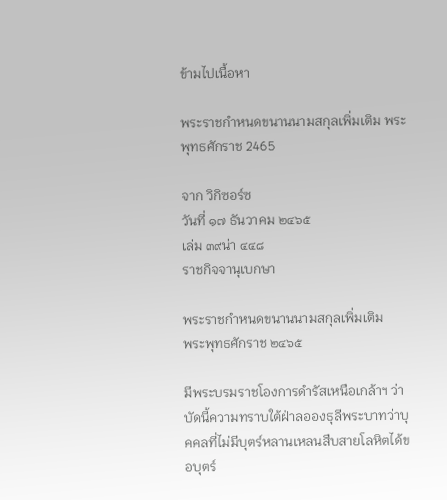ข้ามไปเนื้อหา

พระราชกำหนดขนานนามสกุลเพิ่มเติม พระพุทธศักราช 2465

จาก วิกิซอร์ซ
วันที่ ๑๗ ธันวาคม ๒๔๖๕
เล่ม ๓๙น่า ๔๔๘
ราชกิจจานุเบกษา

พระราชกำหนดขนานนามสกุลเพิ่มเติม
พระพุทธศักราช ๒๔๖๕

มีพระบรมราชโองการดำรัสเหนือเกล้าฯ ว่า บัดนี้ความทราบใต้ฝ่าลอองธุลีพระบาทว่าบุคคลที่ไม่มีบุตร์หลานเหลนสืบสายโลหิตได้ขอบุตร์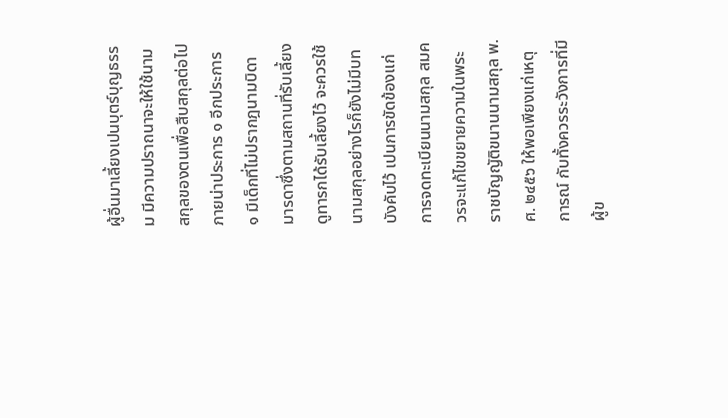ผู้อื่นมาเลี้ยงเปนบุตร์บุญธรรม มีความปราถนาจะให้ใช้นามสกุลของตนเพื่อสืบสกุลต่อไปภายน่าประการ ๑ อีกประการ ๑ มีเด็กที่ไม่ปรากฎนามบิดามารดาซึ่งตามสถานที่รับเลี้ยงดูทารกได้รับเลี้ยงไว้ จะควรใช้นามสกุลอย่างไรก็ยังไม่มีบทบังคับไว้ เปนการขัดข้องแก่การจดทะเบียนนามสกุล สมควรจะแก้ไขขยายความในพระราชบัญญัติขนานนามสกุล พ.ศ. ๒๔๕๖ ให้พอเพียงแก่เหตุการณ์ กับทั้งควรระวังการที่มีผู้ข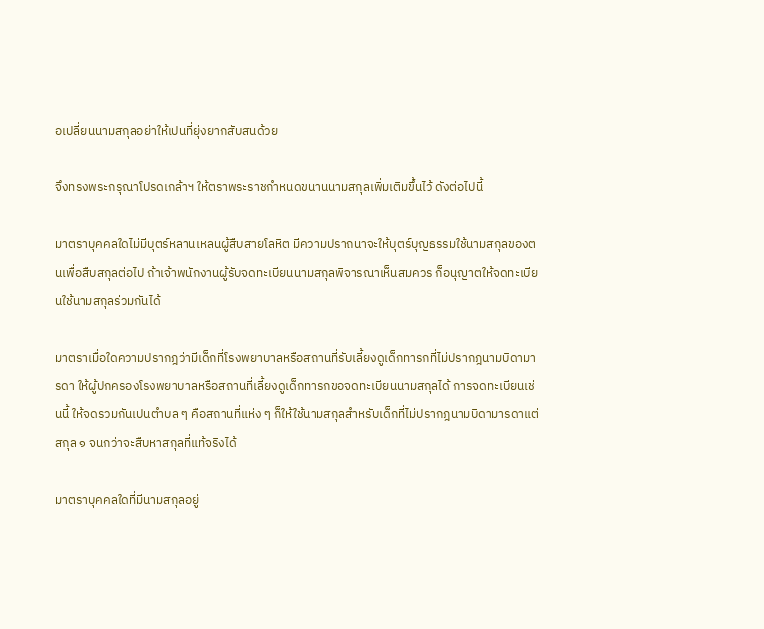อเปลี่ยนนามสกุลอย่าให้เปนที่ยุ่งยากสับสนด้วย

จึงทรงพระกรุณาโปรดเกล้าฯ ให้ตราพระราชกำหนดขนานนามสกุลเพิ่มเติมขึ้นไว้ ดังต่อไปนี้

มาตราบุคคลใดไม่มีบุตร์หลานเหลนผู้สืบสายโลหิต มีความปราถนาจะให้บุตร์บุญธรรมใช้นามสกุลของตนเพื่อสืบสกุลต่อไป ถ้าเจ้าพนักงานผู้รับจดทะเบียนนามสกุลพิจารณาเห็นสมควร ก็อนุญาตให้จดทะเบียนใช้นามสกุลร่วมกันได้

มาตราเมื่อใดความปรากฎว่ามีเด็กที่โรงพยาบาลหรือสถานที่รับเลี้ยงดูเด็กทารกที่ไม่ปรากฎนามบิดามารดา ให้ผู้ปกครองโรงพยาบาลหรือสถานที่เลี้ยงดูเด็กทารกขอจดทะเบียนนามสกุลได้ การจดทะเบียนเช่นนี้ ให้จดรวมกันเปนตำบล ๆ คือสถานที่แห่ง ๆ ก็ให้ใช้นามสกุลสำหรับเด็กที่ไม่ปรากฎนามบิดามารดาแต่สกุล ๑ จนกว่าจะสืบหาสกุลที่แท้จริงได้

มาตราบุคคลใดที่มีนามสกุลอยู่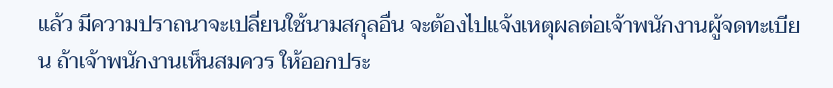แล้ว มีความปราถนาจะเปลี่ยนใช้นามสกุลอื่น จะต้องไปแจ้งเหตุผลต่อเจ้าพนักงานผู้จดทะเบียน ถ้าเจ้าพนักงานเห็นสมควร ให้ออกประ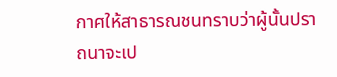กาศให้สาธารณชนทราบว่าผู้นั้นปราถนาจะเป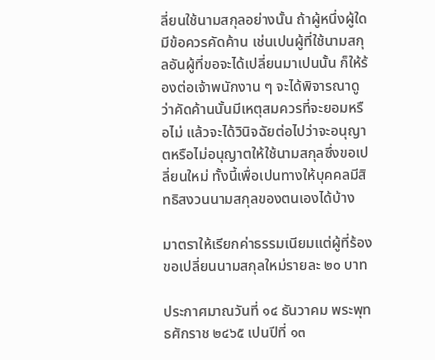ลี่ยนใช้นามสกุลอย่างนั้น ถ้าผู้หนึ่งผู้ใดมีข้อควรคัดค้าน เช่นเปนผู้ที่ใช้นามสกุลอันผู้ที่ขอจะได้เปลี่ยนมาเปนนั้น ก็ให้ร้องต่อเจ้าพนักงาน ๆ จะได้พิจารณาดูว่าคัดค้านนั้นมีเหตุสมควรที่จะยอมหรือไม่ แล้วจะได้วินิจฉัยต่อไปว่าจะอนุญาตหรือไม่อนุญาตให้ใช้นามสกุลซึ่งขอเปลี่ยนใหม่ ทั้งนี้เพื่อเปนทางให้บุคคลมีสิทธิสงวนนามสกุลของตนเองได้บ้าง

มาตราให้เรียกค่าธรรมเนียมแต่ผู้ที่ร้องขอเปลี่ยนนามสกุลใหม่รายละ ๒๐ บาท

ประกาศมาณวันที่ ๑๔ ธันวาคม พระพุทธศักราช ๒๔๖๕ เปนปีที่ ๑๓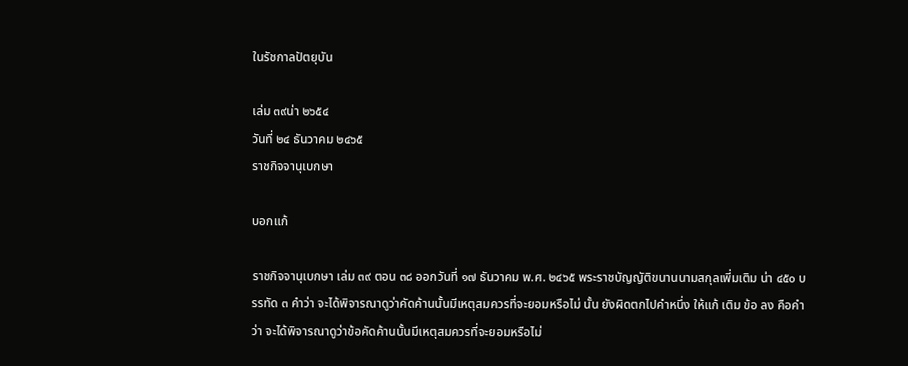ในรัชกาลปัตยุบัน

เล่ม ๓๙น่า ๒๖๕๔
วันที่ ๒๔ ธันวาคม ๒๔๖๕
ราชกิจจานุเบกษา

บอกแก้

ราชกิจจานุเบกษา เล่ม ๓๙ ตอน ๓๘ ออกวันที่ ๑๗ ธันวาคม พ.ศ. ๒๔๖๕ พระราชบัญญัติขนานนามสกุลเพี่มเติม น่า ๔๕๐ บรรทัด ๓ คำว่า จะได้พิจารณาดูว่าคัดค้านนั้นมีเหตุสมควรที่จะยอมหรือไม่ นั้น ยังผิดตกไปคำหนึ่ง ให้แก้ เติม ข้อ ลง คือคำว่า จะได้พิจารณาดูว่าข้อคัดค้านนั้นมีเหตุสมควรที่จะยอมหรือไม่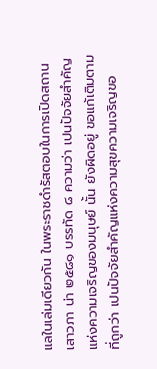แลในเล่มเดียวกัน ในพระราชดำรัสตอบในการเปิดสถานเสาวภา น่า ๒๕๘๑ บรรทัด ๘ ความว่า เปนปัจจัยสำคัญแห่งความเจริญของมนุษย์ นั้น ยังผิดอยู่ ขอแก้เติมตามที่ถูกว่า เปนปัจจัยสำคัญแห่งความสุขความเจริญขอ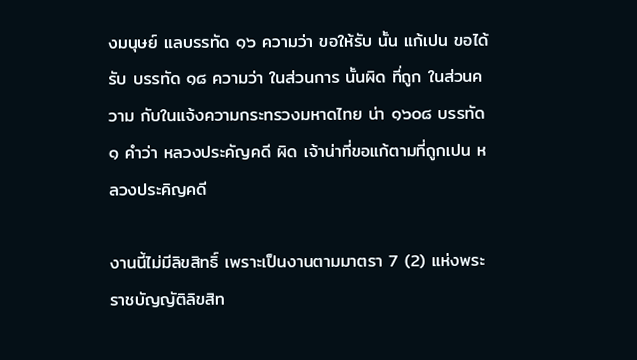งมนุษย์ แลบรรทัด ๑๖ ความว่า ขอให้รับ นั้น แก้เปน ขอได้รับ บรรทัด ๑๘ ความว่า ในส่วนการ นั้นผิด ที่ถูก ในส่วนความ กับในแจ้งความกระทรวงมหาดไทย น่า ๑๖๐๘ บรรทัด ๑ คำว่า หลวงประคัญคดี ผิด เจ้าน่าที่ขอแก้ตามที่ถูกเปน หลวงประคิญคดี

งานนี้ไม่มีลิขสิทธิ์ เพราะเป็นงานตามมาตรา 7 (2) แห่งพระราชบัญญัติลิขสิท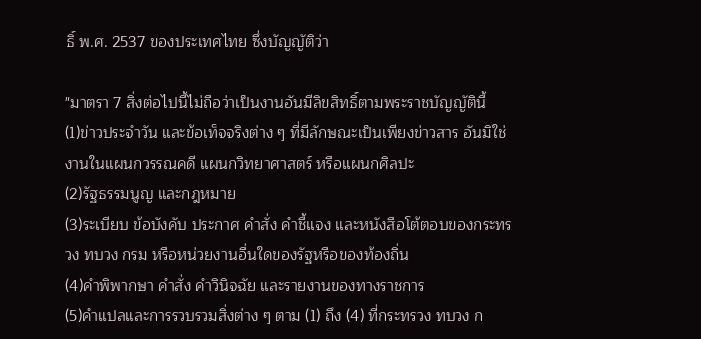ธิ์ พ.ศ. 2537 ของประเทศไทย ซึ่งบัญญัติว่า

"มาตรา 7 สิ่งต่อไปนี้ไม่ถือว่าเป็นงานอันมีลิขสิทธิ์ตามพระราชบัญญัตินี้
(1)ข่าวประจำวัน และข้อเท็จจริงต่าง ๆ ที่มีลักษณะเป็นเพียงข่าวสาร อันมิใช่งานในแผนกวรรณคดี แผนกวิทยาศาสตร์ หรือแผนกศิลปะ
(2)รัฐธรรมนูญ และกฎหมาย
(3)ระเบียบ ข้อบังคับ ประกาศ คำสั่ง คำชี้แจง และหนังสือโต้ตอบของกระทรวง ทบวง กรม หรือหน่วยงานอื่นใดของรัฐหรือของท้องถิ่น
(4)คำพิพากษา คำสั่ง คำวินิจฉัย และรายงานของทางราชการ
(5)คำแปลและการรวบรวมสิ่งต่าง ๆ ตาม (1) ถึง (4) ที่กระทรวง ทบวง ก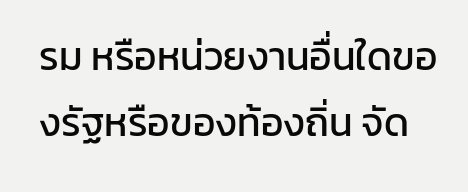รม หรือหน่วยงานอื่นใดของรัฐหรือของท้องถิ่น จัด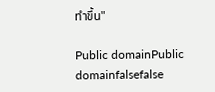ทำขึ้น"

Public domainPublic domainfalsefalse